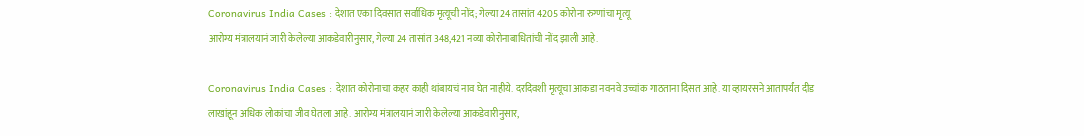Coronavirus India Cases : देशात एका दिवसात सर्वाधिक मृत्यूची नोंद; गेल्या 24 तासांत 4205 कोरोना रुग्णांचा मृत्यू
आरोग्य मंत्रालयानं जारी केलेल्या आकडेवारीनुसार, गेल्या 24 तासांत 348,421 नव्या कोरोनाबाधितांची नोंद झाली आहे.

Coronavirus India Cases : देशात कोरोनाचा कहर काही थांबायचं नाव घेत नाहीये. दरदिवशी मृत्यूचा आकडा नवनवे उच्चांक गाठताना दिसत आहे. या व्हायरसने आतापर्यंत दीड लाखांहून अधिक लोकांचा जीव घेतला आहे. आरोग्य मंत्रालयानं जारी केलेल्या आकडेवारीनुसार,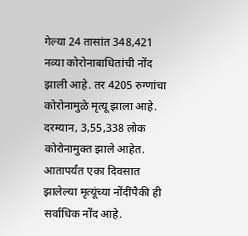गेल्या 24 तासांत 348,421 नव्या कोरोनाबाधितांची नोंद झाली आहे. तर 4205 रुग्णांचा कोरोनामुळे मृत्यू झाला आहे. दरम्यान, 3,55,338 लोक कोरोनामुक्त झाले आहेत. आतापर्यंत एका दिवसात झालेल्या मृत्यूंच्या नोंदींपैकी ही सर्वाधिक नोंद आहे.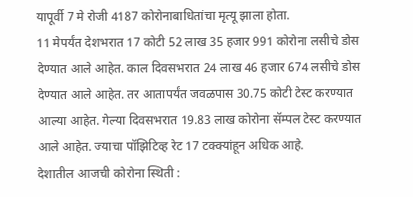यापूर्वी 7 मे रोजी 4187 कोरोनाबाधितांचा मृत्यू झाला होता.
11 मेपर्यंत देशभरात 17 कोटी 52 लाख 35 हजार 991 कोरोना लसीचे डोस देण्यात आले आहेत. काल दिवसभरात 24 लाख 46 हजार 674 लसीचे डोस देण्यात आले आहेत. तर आतापर्यंत जवळपास 30.75 कोटी टेस्ट करण्यात आल्या आहेत. गेल्या दिवसभरात 19.83 लाख कोरोना सॅम्पल टेस्ट करण्यात आले आहेत. ज्याचा पॉझिटिव्ह रेट 17 टक्क्यांहून अधिक आहे.
देशातील आजची कोरोना स्थिती :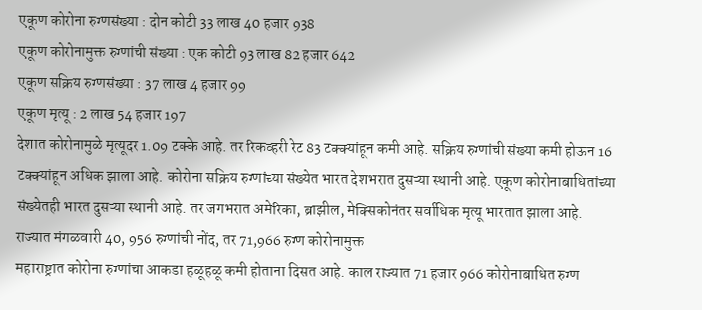एकूण कोरोना रुग्णसंख्या : दोन कोटी 33 लाख 40 हजार 938
एकूण कोरोनामुक्त रुग्णांची संख्या : एक कोटी 93 लाख 82 हजार 642
एकूण सक्रिय रुग्णसंख्या : 37 लाख 4 हजार 99
एकूण मृत्यू : 2 लाख 54 हजार 197
देशात कोरोनामुळे मृत्यूदर 1.09 टक्के आहे. तर रिकव्हरी रेट 83 टक्क्यांहून कमी आहे. सक्रिय रुग्णांची संख्या कमी होऊन 16 टक्क्यांहून अधिक झाला आहे. कोरोना सक्रिय रुग्णांच्या संख्येत भारत देशभरात दुसऱ्या स्थानी आहे. एकूण कोरोनाबाधितांच्या संख्येतही भारत दुसऱ्या स्थानी आहे. तर जगभरात अमेरिका, ब्राझील, मेक्सिकोनंतर सर्वाधिक मृत्यू भारतात झाला आहे.
राज्यात मंगळवारी 40, 956 रुग्णांची नोंद, तर 71,966 रुग्ण कोरोनामुक्त
महाराष्ट्रात कोरोना रुग्णांचा आकडा हळूहळू कमी होताना दिसत आहे. काल राज्यात 71 हजार 966 कोरोनाबाधित रुग्ण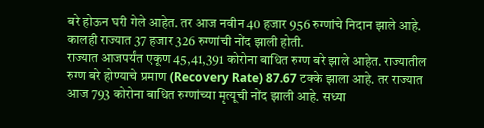बरे होऊन घरी गेले आहेत. तर आज नवीन 40 हजार 956 रुग्णांचे निदान झाले आहे. कालही राज्यात 37 हजार 326 रुग्णांची नोंद झाली होती.
राज्यात आजपर्यंत एकूण 45,41,391 कोरोना बाधित रुग्ण बरे झाले आहेत. राज्यातील रुग्ण बरे होण्याचे प्रमाण (Recovery Rate) 87.67 टक्के झाला आहे. तर राज्यात आज 793 कोरोना बाधित रुग्णांच्या मृत्यूची नोंद झाली आहे. सध्या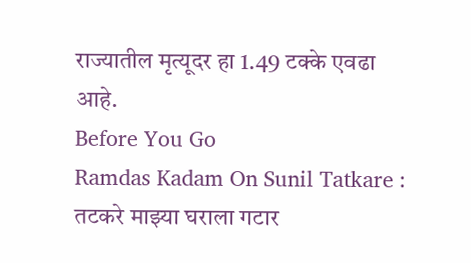राज्यातील मृत्यूदर हा 1.49 टक्के एवढा आहे.
Before You Go
Ramdas Kadam On Sunil Tatkare : तटकरे माझ्या घराला गटार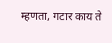म्हणता, गटार काय ते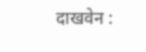दाखवेन :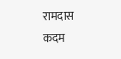रामदास कदम